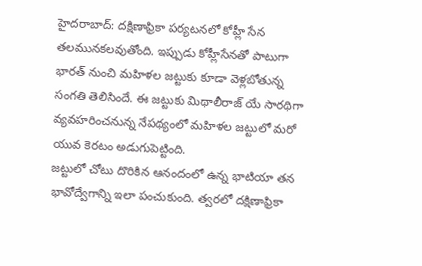హైదరాబాద్: దక్షిణాఫ్రికా పర్యటనలో కోహ్లీ సేన తలమునకలవుతోంది. ఇప్పుడు కోహ్లీసేనతో పాటుగా భారత్ నుంచి మహిళల జట్టుకు కూడా వెళ్లబోతున్న సంగతి తెలిసిందే. ఈ జట్టుకు మిథాలీరాజ్ యే సారథిగా వ్యవహరించనున్న నేపథ్యంలో మహిళల జట్టులో మరో యువ కెరటం అడుగుపెట్టింది.
జట్టులో చోటు దొరికిన ఆనందంలో ఉన్న భాటియా తన భావోద్వేగాన్ని ఇలా పంచుకుంది. త్వరలో దక్షిణాఫ్రికా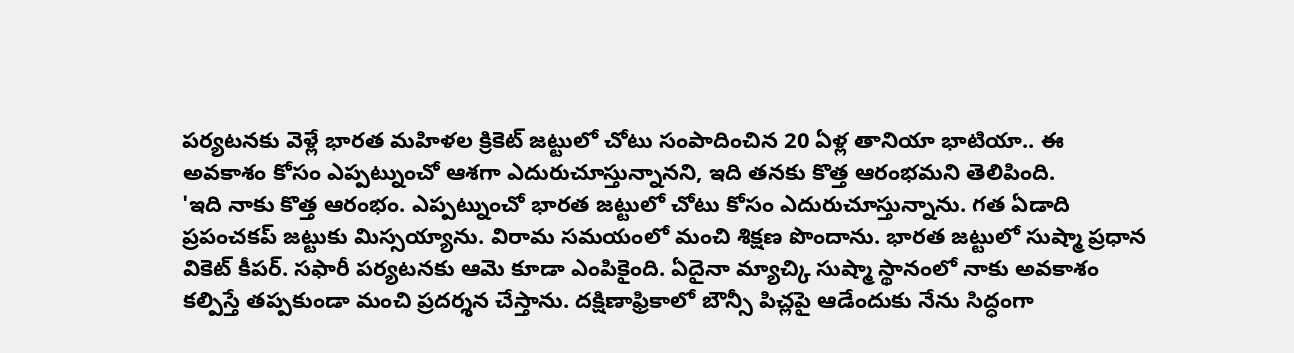పర్యటనకు వెళ్లే భారత మహిళల క్రికెట్ జట్టులో చోటు సంపాదించిన 20 ఏళ్ల తానియా భాటియా.. ఈ అవకాశం కోసం ఎప్పట్నుంచో ఆశగా ఎదురుచూస్తున్నానని, ఇది తనకు కొత్త ఆరంభమని తెలిపింది.
'ఇది నాకు కొత్త ఆరంభం. ఎప్పట్నుంచో భారత జట్టులో చోటు కోసం ఎదురుచూస్తున్నాను. గత ఏడాది ప్రపంచకప్ జట్టుకు మిస్సయ్యాను. విరామ సమయంలో మంచి శిక్షణ పొందాను. భారత జట్టులో సుష్మా ప్రధాన వికెట్ కీపర్. సఫారీ పర్యటనకు ఆమె కూడా ఎంపికైంది. ఏదైనా మ్యాచ్కి సుష్మా స్థానంలో నాకు అవకాశం కల్పిస్తే తప్పకుండా మంచి ప్రదర్శన చేస్తాను. దక్షిణాఫ్రికాలో బౌన్సీ పిచ్లపై ఆడేందుకు నేను సిద్ధంగా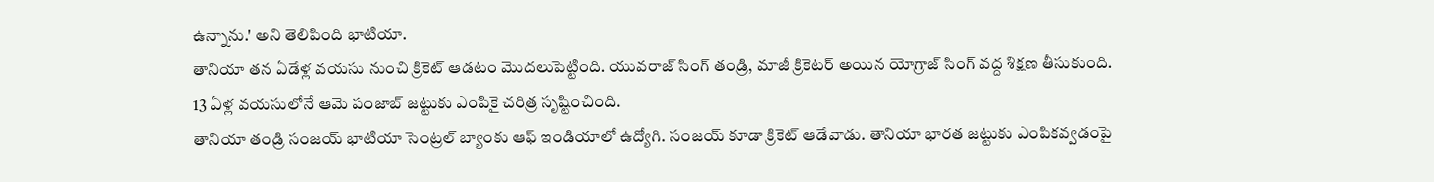ఉన్నాను.' అని తెలిపింది భాటియా.
తానియా తన ఏడేళ్ల వయసు నుంచి క్రికెట్ ఆడటం మొదలుపెట్టింది. యువరాజ్ సింగ్ తండ్రి, మాజీ క్రికెటర్ అయిన యోగ్రాజ్ సింగ్ వద్ద శిక్షణ తీసుకుంది. 13 ఏళ్ల వయసులోనే ఆమె పంజాబ్ జట్టుకు ఎంపికై చరిత్ర సృష్టించింది.
తానియా తండ్రి సంజయ్ భాటియా సెంట్రల్ బ్యాంకు ఆఫ్ ఇండియాలో ఉద్యోగి. సంజయ్ కూడా క్రికెట్ ఆడేవాడు. తానియా భారత జట్టుకు ఎంపికవ్వడంపై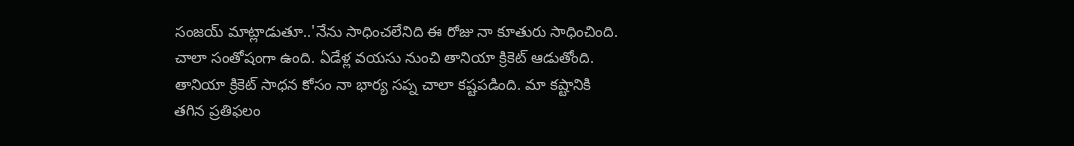సంజయ్ మాట్లాడుతూ..'నేను సాధించలేనిది ఈ రోజు నా కూతురు సాధించింది. చాలా సంతోషంగా ఉంది. ఏడేళ్ల వయసు నుంచి తానియా క్రికెట్ ఆడుతోంది. తానియా క్రికెట్ సాధన కోసం నా భార్య సప్న చాలా కష్టపడింది. మా కష్టానికి తగిన ప్రతిఫలం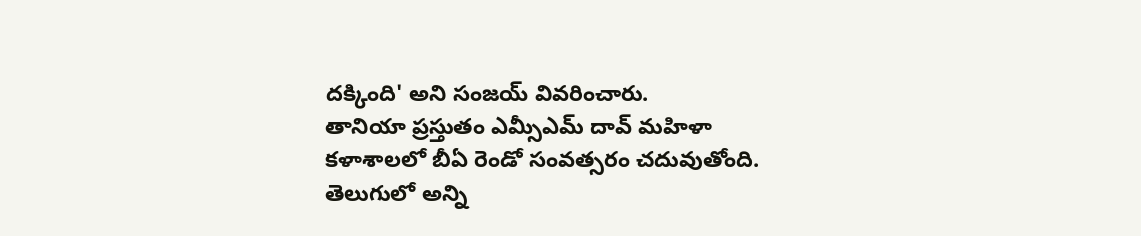దక్కింది' అని సంజయ్ వివరించారు.
తానియా ప్రస్తుతం ఎమ్సీఎమ్ దావ్ మహిళా కళాశాలలో బీఏ రెండో సంవత్సరం చదువుతోంది.
తెలుగులో అన్ని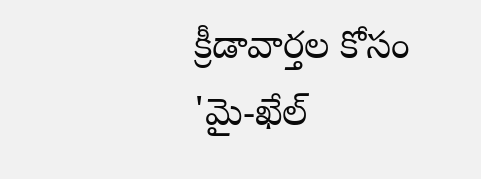క్రీడావార్తల కోసం 'మై-ఖేల్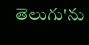తెలుగు'ను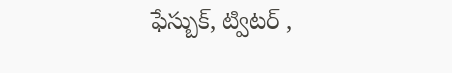ఫేస్బుక్, ట్విటర్ ,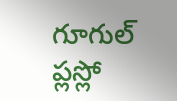గూగుల్ ప్లస్లో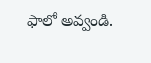ఫాలో అవ్వండి.